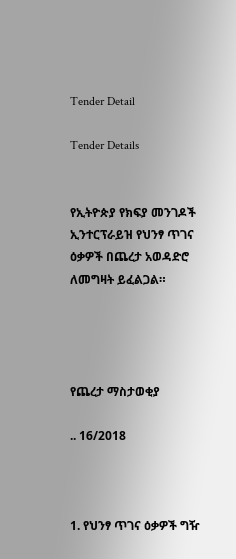Tender Detail

Tender Details


የኢትዮጵያ የክፍያ መንገዶች ኢንተርፕራይዝ የህንፃ ጥገና ዕቃዎች በጨረታ አወዳድሮ ለመግዛት ይፈልጋል።




የጨረታ ማስታወቂያ

.. 16/2018



1. የህንፃ ጥገና ዕቃዎች ግዥ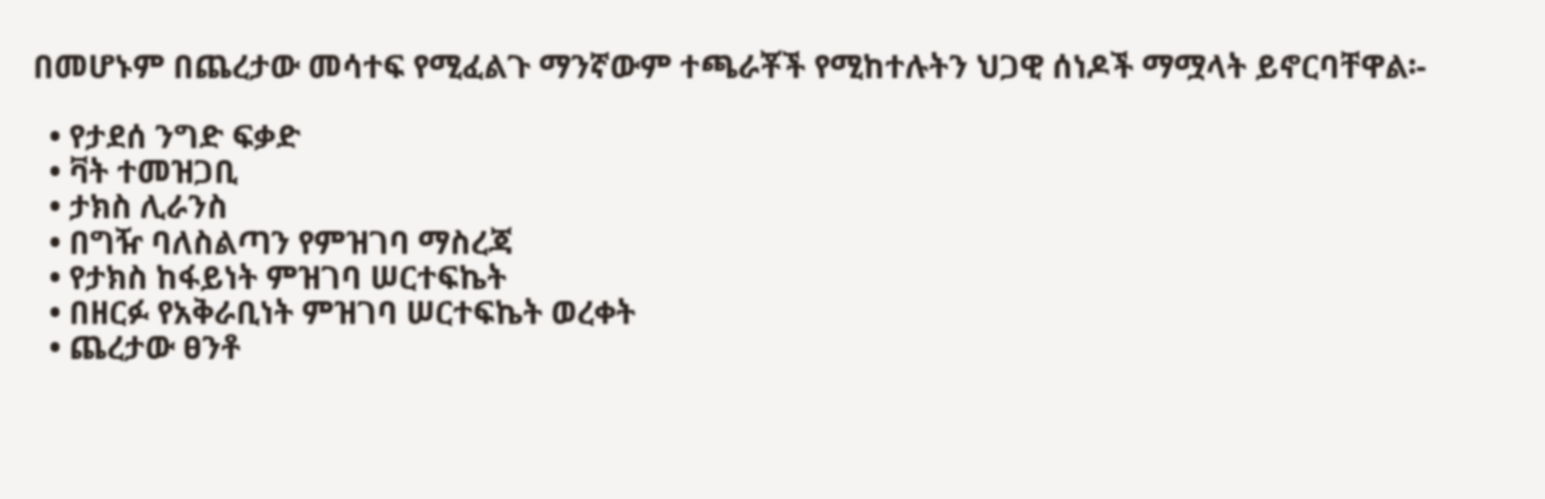በመሆኑም በጨረታው መሳተፍ የሚፈልጉ ማንኛውም ተጫራቾች የሚከተሉትን ህጋዊ ሰነዶች ማሟላት ይኖርባቸዋል፡-

  • የታደሰ ንግድ ፍቃድ
  • ቫት ተመዝጋቢ
  • ታክስ ሊራንስ
  • በግዥ ባለስልጣን የምዝገባ ማስረጃ
  • የታክስ ከፋይነት ምዝገባ ሠርተፍኬት
  • በዘርፉ የአቅራቢነት ምዝገባ ሠርተፍኬት ወረቀት
  • ጨረታው ፀንቶ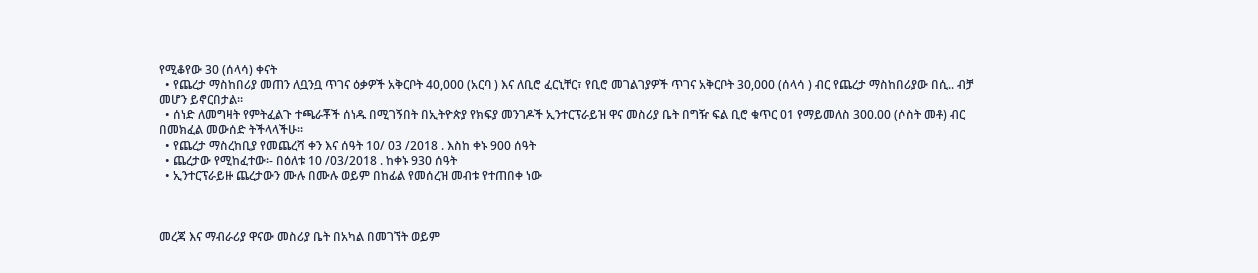የሚቆየው 30 (ሰላሳ) ቀናት
  • የጨረታ ማስከበሪያ መጠን ለቧንቧ ጥገና ዕቃዎች አቅርቦት 40,000 (አርባ ) እና ለቢሮ ፈርኒቸር፣ የቢሮ መገልገያዎች ጥገና አቅርቦት 30,000 (ሰላሳ ) ብር የጨረታ ማስከበሪያው በሲ.. ብቻ መሆን ይኖርበታል።
  • ሰነድ ለመግዛት የምትፈልጉ ተጫራቾች ሰነዱ በሚገኝበት በኢትዮጵያ የክፍያ መንገዶች ኢንተርፕራይዝ ዋና መስሪያ ቤት በግዥ ፍል ቢሮ ቁጥር 01 የማይመለስ 300.00 (ሶስት መቶ) ብር በመክፈል መውሰድ ትችላላችሁ፡፡
  • የጨረታ ማስረከቢያ የመጨረሻ ቀን እና ሰዓት 10/ 03 /2018 . እስከ ቀኑ 900 ሰዓት
  • ጨረታው የሚከፈተው፡- በዕለቱ 10 /03/2018 . ከቀኑ 930 ሰዓት
  • ኢንተርፕራይዙ ጨረታውን ሙሉ በሙሉ ወይም በከፊል የመሰረዝ መብቱ የተጠበቀ ነው



መረጃ እና ማብራሪያ ዋናው መስሪያ ቤት በአካል በመገኘት ወይም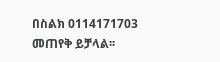በስልክ 0114171703 መጠየቅ ይቻላል፡፡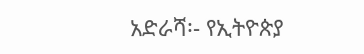አድራሻ፡- የኢትዮጵያ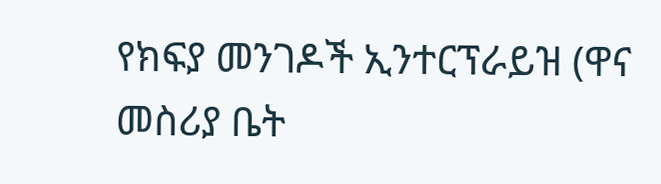የክፍያ መንገዶች ኢንተርፕራይዝ (ዋና መስሪያ ቤት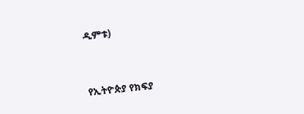ዲምቱ)



የኢትዮጵያ የክፍያ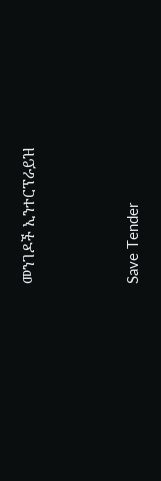መንገዶች ኢንተርፕራይዝ



Save Tender